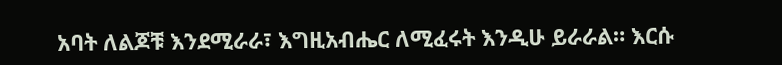አባት ለልጆቹ እንደሚራራ፣ እግዚአብሔር ለሚፈሩት እንዲሁ ይራራል። እርሱ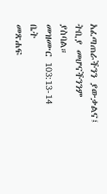አፈጣጠራችንን ያውቃልና፤ ትቢያ መሆናችንንም ያስባል።
መዝሙር 103:13-14
ቤት
መጽሐፍ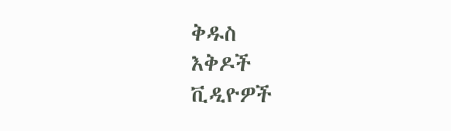ቅዱስ
እቅዶች
ቪዲዮዎች